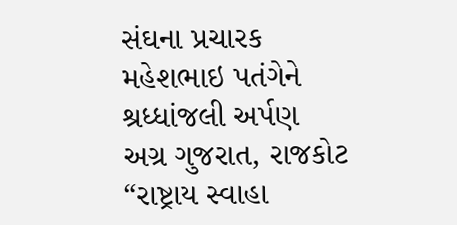સંઘના પ્રચારક મહેશભાઇ પતંગેને શ્રધ્ધાંજલી અર્પણ
અગ્ર ગુજરાત, રાજકોટ
“રાષ્ટ્રાય સ્વાહા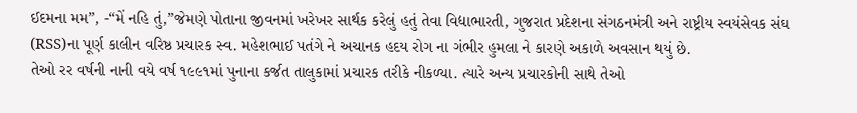ઈદમના મમ”, -“મેં નહિ તું,”જેમણે પોતાના જીવનમાં ખરેખર સાર્થક કરેલું હતું તેવા વિદ્યાભારતી, ગુજરાત પ્રદેશના સંગઠનમંત્રી અને રાષ્ટ્રીય સ્વયંસેવક સંઘ (RSS)ના પૂર્ણ કાલીન વરિષ્ઠ પ્રચારક સ્વ. મહેશભાઈ પતંગે ને અચાનક હદય રોગ ના ગંભીર હુમલા ને કારણે અકાળે અવસાન થયું છે.
તેઓ રર વર્ષની નાની વયે વર્ષ ૧૯૯૧માં પુનાના કર્જત તાલુકામાં પ્રચારક તરીકે નીકળ્યા. ત્યારે અન્ય પ્રચારકોની સાથે તેઓ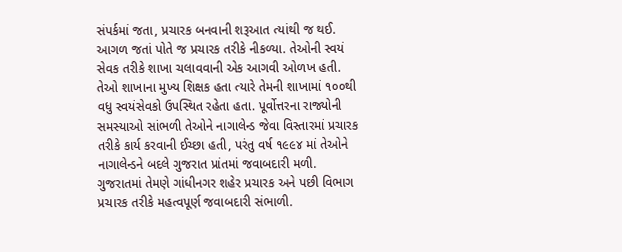સંપર્કમાં જતા, પ્રચારક બનવાની શરૂઆત ત્યાંથી જ થઈ. આગળ જતાં પોતે જ પ્રચારક તરીકે નીકળ્યા. તેઓની સ્વયં સેવક તરીકે શાખા ચલાવવાની એક આગવી ઓળખ હતી. તેઓ શાખાના મુખ્ય શિક્ષક હતા ત્યારે તેમની શાખામાં ૧૦૦થી વધુ સ્વયંસેવકો ઉપસ્થિત રહેતા હતા. પૂર્વોત્તરના રાજ્યોની સમસ્યાઓ સાંભળી તેઓને નાગાલેન્ડ જેવા વિસ્તારમાં પ્રચારક તરીકે કાર્ય કરવાની ઈચ્છા હતી, પરંતુ વર્ષ ૧૯૯૪ માં તેઓને નાગાલેન્ડને બદલે ગુજરાત પ્રાંતમાં જવાબદારી મળી. ગુજરાતમાં તેમણે ગાંધીનગર શહેર પ્રચારક અને પછી વિભાગ પ્રચારક તરીકે મહત્વપૂર્ણ જવાબદારી સંભાળી.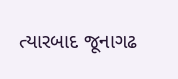ત્યારબાદ જૂનાગઢ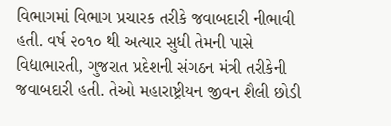વિભાગમાં વિભાગ પ્રચારક તરીકે જવાબદારી નીભાવી હતી. વર્ષ ૨૦૧૦ થી અત્યાર સુધી તેમની પાસે વિદ્યાભારતી, ગુજરાત પ્રદેશની સંગઠન મંત્રી તરીકેની જવાબદારી હતી. તેઓ મહારાષ્ટ્રીયન જીવન શૈલી છોડી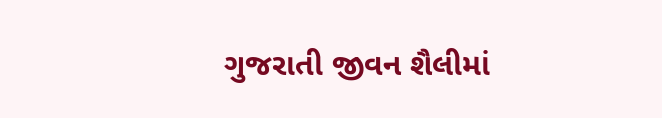ગુજરાતી જીવન શૈલીમાં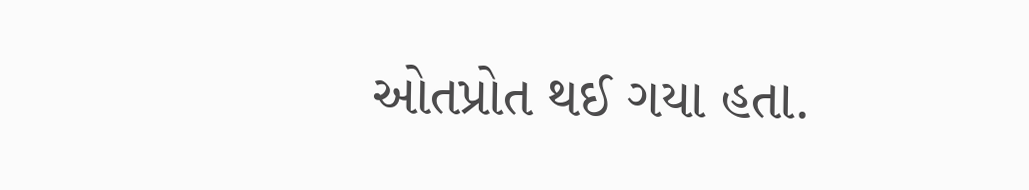ઓતપ્રોત થઈ ગયા હતા.